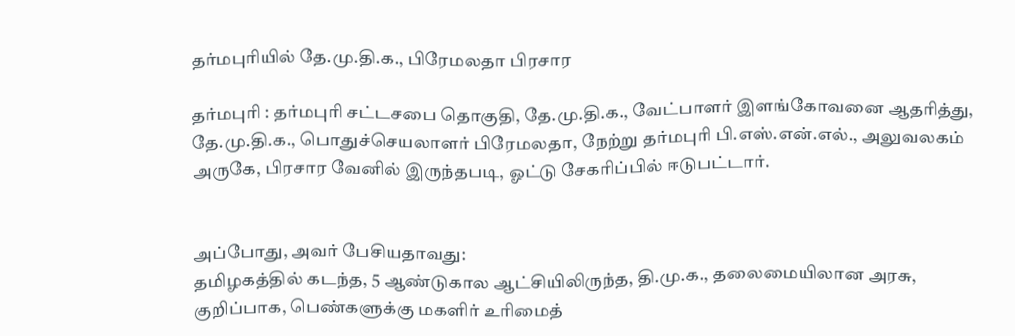தர்மபுரியில் தே.மு.தி.க., பிரேமலதா பிரசார

தர்மபுரி : தர்மபுரி சட்டசபை தொகுதி, தே.மு.தி.க., வேட்பாளர் இளங்கோவனை ஆதரித்து, தே.மு.தி.க., பொதுச்செயலாளர் பிரேமலதா, நேற்று தர்மபுரி பி.எஸ்.என்.எல்., அலுவலகம் அருகே, பிரசார வேனில் இருந்தபடி, ஓட்டு சேகரிப்பில் ஈடுபட்டார்.


அப்போது, அவர் பேசியதாவது:
தமிழகத்தில் கடந்த, 5 ஆண்டுகால ஆட்சியிலிருந்த, தி.மு.க., தலைமையிலான அரசு, குறிப்பாக, பெண்களுக்கு மகளிர் உரிமைத்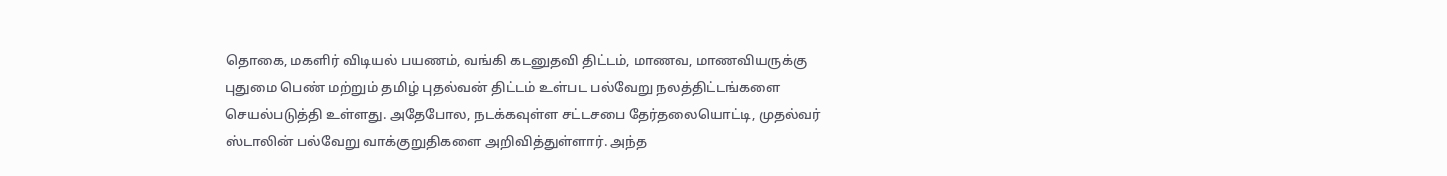தொகை, மகளிர் விடியல் பயணம், வங்கி கடனுதவி திட்டம், மாணவ, மாணவியருக்கு புதுமை பெண் மற்றும் தமிழ் புதல்வன் திட்டம் உள்பட பல்வேறு நலத்திட்டங்களை செயல்படுத்தி உள்ளது. அதேபோல, நடக்கவுள்ள சட்டசபை தேர்தலையொட்டி, முதல்வர் ஸ்டாலின் பல்வேறு வாக்குறுதிகளை அறிவித்துள்ளார். அந்த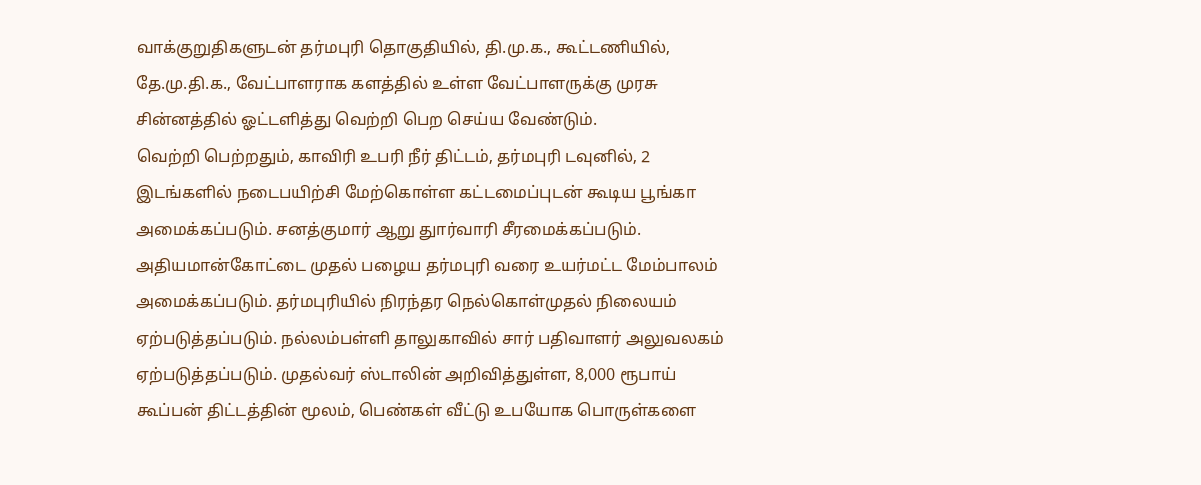வாக்குறுதிகளுடன் தர்மபுரி தொகுதியில், தி.மு.க., கூட்டணியில், தே.மு.தி.க., வேட்பாளராக களத்தில் உள்ள வேட்பாளருக்கு முரசு சின்னத்தில் ஓட்டளித்து வெற்றி பெற செய்ய வேண்டும்.
வெற்றி பெற்றதும், காவிரி உபரி நீர் திட்டம், தர்மபுரி டவுனில், 2 இடங்களில் நடைபயிற்சி மேற்கொள்ள கட்டமைப்புடன் கூடிய பூங்கா அமைக்கப்படும். சனத்குமார் ஆறு துார்வாரி சீரமைக்கப்படும். அதியமான்கோட்டை முதல் பழைய தர்மபுரி வரை உயர்மட்ட மேம்பாலம் அமைக்கப்படும். தர்மபுரியில் நிரந்தர நெல்கொள்முதல் நிலையம் ஏற்படுத்தப்படும். நல்லம்பள்ளி தாலுகாவில் சார் பதிவாளர் அலுவலகம் ஏற்படுத்தப்படும். முதல்வர் ஸ்டாலின் அறிவித்துள்ள, 8,000 ரூபாய் கூப்பன் திட்டத்தின் மூலம், பெண்கள் வீட்டு உபயோக பொருள்களை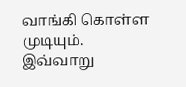வாங்கி கொள்ள முடியும்.
இவ்வாறு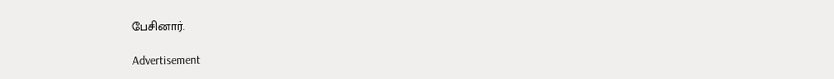பேசினார்.

Advertisement